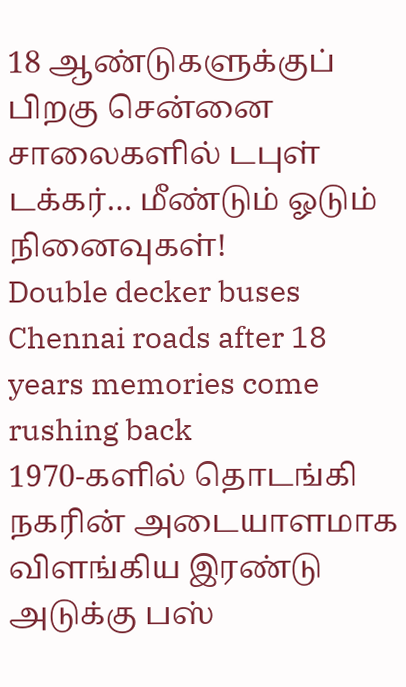18 ஆண்டுகளுக்குப் பிறகு சென்னை சாலைகளில் டபுள் டக்கர்… மீண்டும் ஓடும் நினைவுகள்!
Double decker buses Chennai roads after 18 years memories come rushing back
1970-களில் தொடங்கி நகரின் அடையாளமாக விளங்கிய இரண்டு அடுக்கு பஸ்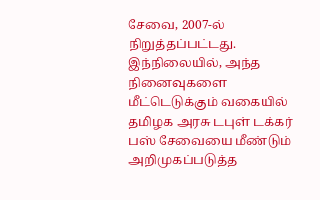சேவை, 2007-ல் நிறுத்தப்பட்டது. இந்நிலையில், அந்த நினைவுகளை மீட்டெடுக்கும் வகையில் தமிழக அரசு டபுள் டக்கர் பஸ் சேவையை மீண்டும் அறிமுகப்படுத்த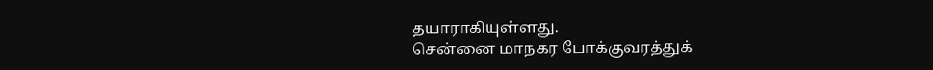தயாராகியுள்ளது.
சென்னை மாநகர போக்குவரத்துக்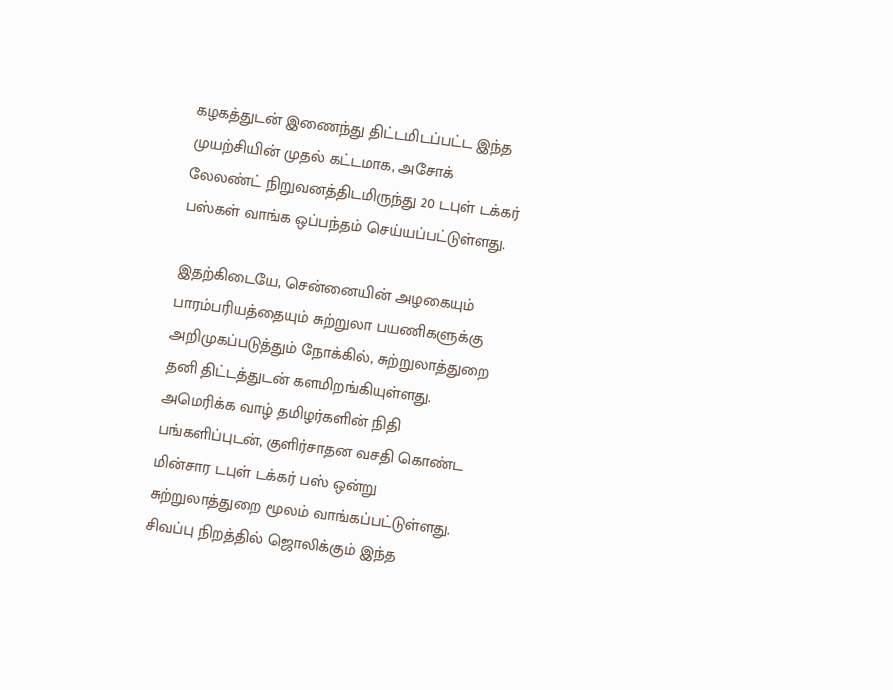கழகத்துடன் இணைந்து திட்டமிடப்பட்ட இந்த முயற்சியின் முதல் கட்டமாக, அசோக் லேலண்ட் நிறுவனத்திடமிருந்து 20 டபுள் டக்கர் பஸ்கள் வாங்க ஒப்பந்தம் செய்யப்பட்டுள்ளது.

இதற்கிடையே, சென்னையின் அழகையும் பாரம்பரியத்தையும் சுற்றுலா பயணிகளுக்கு அறிமுகப்படுத்தும் நோக்கில், சுற்றுலாத்துறை தனி திட்டத்துடன் களமிறங்கியுள்ளது. அமெரிக்க வாழ் தமிழர்களின் நிதி பங்களிப்புடன், குளிர்சாதன வசதி கொண்ட மின்சார டபுள் டக்கர் பஸ் ஒன்று சுற்றுலாத்துறை மூலம் வாங்கப்பட்டுள்ளது.
சிவப்பு நிறத்தில் ஜொலிக்கும் இந்த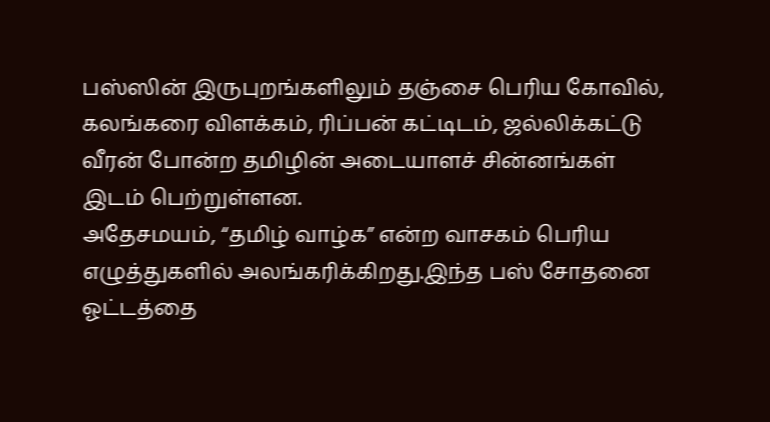பஸ்ஸின் இருபுறங்களிலும் தஞ்சை பெரிய கோவில், கலங்கரை விளக்கம், ரிப்பன் கட்டிடம், ஜல்லிக்கட்டு வீரன் போன்ற தமிழின் அடையாளச் சின்னங்கள் இடம் பெற்றுள்ளன.
அதேசமயம், “தமிழ் வாழ்க” என்ற வாசகம் பெரிய எழுத்துகளில் அலங்கரிக்கிறது.இந்த பஸ் சோதனை ஓட்டத்தை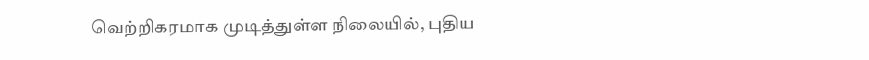வெற்றிகரமாக முடித்துள்ள நிலையில், புதிய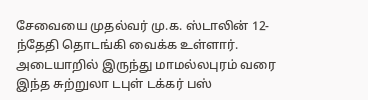சேவையை முதல்வர் மு.க. ஸ்டாலின் 12-ந்தேதி தொடங்கி வைக்க உள்ளார்.
அடையாறில் இருந்து மாமல்லபுரம் வரை இந்த சுற்றுலா டபுள் டக்கர் பஸ்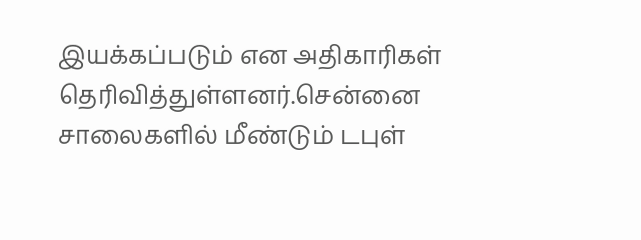இயக்கப்படும் என அதிகாரிகள் தெரிவித்துள்ளனர்.சென்னை சாலைகளில் மீண்டும் டபுள்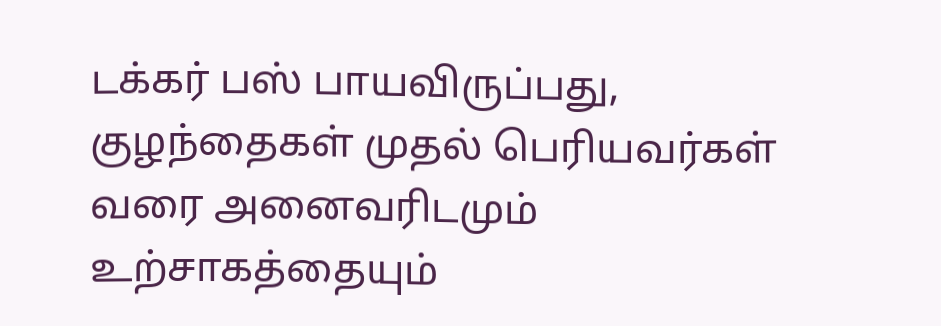டக்கர் பஸ் பாயவிருப்பது, குழந்தைகள் முதல் பெரியவர்கள் வரை அனைவரிடமும் உற்சாகத்தையும்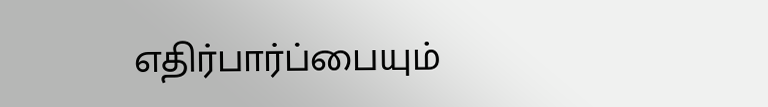எதிர்பார்ப்பையும்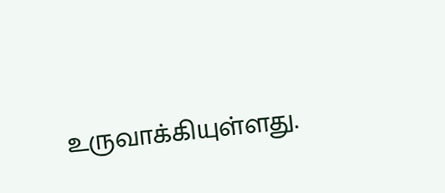உருவாக்கியுள்ளது.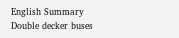English Summary
Double decker buses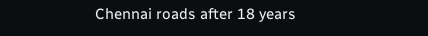Chennai roads after 18 years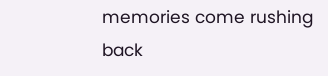memories come rushing back